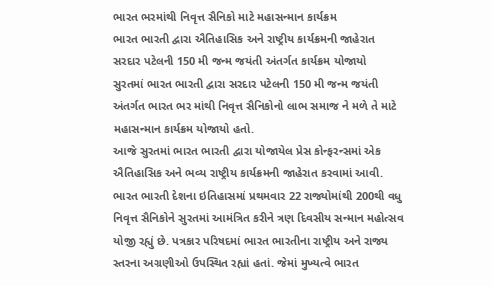ભારત ભરમાંથી નિવૃત્ત સૈનિકો માટે મહાસન્માન કાર્યક્રમ
ભારત ભારતી દ્વારા ઐતિહાસિક અને રાષ્ટ્રીય કાર્યક્રમની જાહેરાત
સરદાર પટેલની 150 મી જન્મ જયંતી અંતર્ગત કાર્યક્રમ યોજાયો
સુરતમાં ભારત ભારતી દ્વારા સરદાર પટેલની 150 મી જન્મ જયંતી અંતર્ગત ભારત ભર માંથી નિવૃત્ત સૈનિકોનો લાભ સમાજ ને મળે તે માટે મહાસન્માન કાર્યક્રમ યોજાયો હતો.
આજે સુરતમાં ભારત ભારતી દ્વારા યોજાયેલ પ્રેસ કોન્ફરન્સમાં એક ઐતિહાસિક અને ભવ્ય રાષ્ટ્રીય કાર્યક્રમની જાહેરાત કરવામાં આવી. ભારત ભારતી દેશના ઇતિહાસમાં પ્રથમવાર 22 રાજ્યોમાંથી 200થી વધુ નિવૃત્ત સૈનિકોને સુરતમાં આમંત્રિત કરીને ત્રણ દિવસીય સન્માન મહોત્સવ યોજી રહ્યું છે. પત્રકાર પરિષદમાં ભારત ભારતીના રાષ્ટ્રીય અને રાજ્ય સ્તરના અગ્રણીઓ ઉપસ્થિત રહ્યાં હતાં. જેમાં મુખ્યત્વે ભારત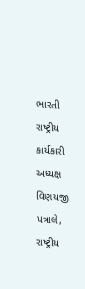ભારતી રાષ્ટ્રીય કાર્યકારી અધ્યક્ષ વિણયજી પત્રાલે, રાષ્ટ્રીય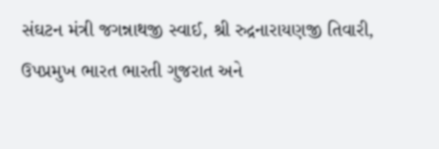સંઘટન મંત્રી જગન્નાથજી સ્વાઈ, શ્રી રુદ્રનારાયણજી તિવારી, ઉપપ્રમુખ ભારત ભારતી ગુજરાત અને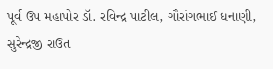પૂર્વ ઉપ મહાપોર ડૉ. રવિન્દ્ર પાટીલ, ગૌરાંગભાઈ ધનાણી, સુરેન્દ્રજી રાઉત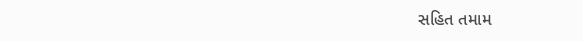સહિત તમામ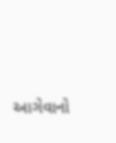આગેવાનો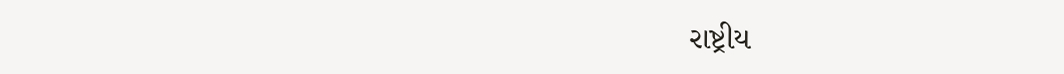રાષ્ટ્રીય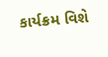કાર્યક્રમ વિશે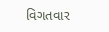વિગતવાર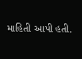માહિતી આપી હતી.